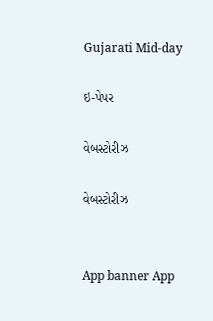Gujarati Mid-day

ઇ-પેપર

વેબસ્ટોરીઝ

વેબસ્ટોરીઝ


App banner App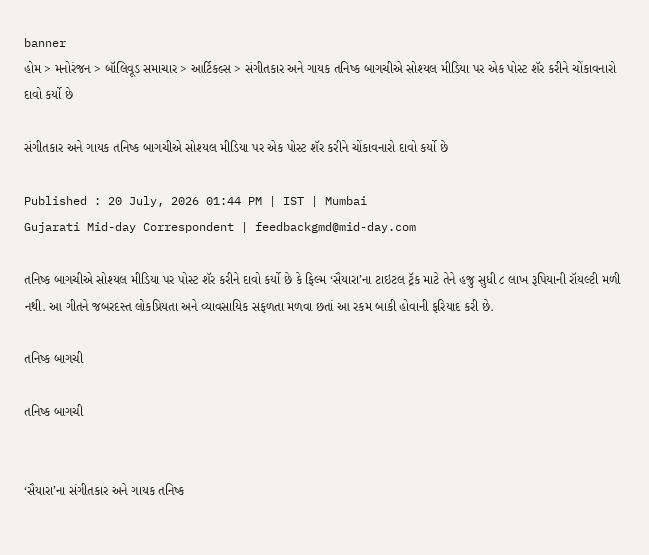banner
હોમ > મનોરંજન > બૉલિવૂડ સમાચાર > આર્ટિકલ્સ > સંગીતકાર અને ગાયક તનિષ્ક બાગચીએ સોશ્યલ મીડિયા પર એક પોસ્ટ શૅર કરીને ચોંકાવનારો દાવો કર્યો છે

સંગીતકાર અને ગાયક તનિષ્ક બાગચીએ સોશ્યલ મીડિયા પર એક પોસ્ટ શૅર કરીને ચોંકાવનારો દાવો કર્યો છે

Published : 20 July, 2026 01:44 PM | IST | Mumbai
Gujarati Mid-day Correspondent | feedbackgmd@mid-day.com

તનિષ્ક બાગચીએ સોશ્યલ મીડિયા પર પોસ્ટ શૅર કરીને દાવો કર્યો છે કે ફિલ્મ ‘સૈયારા’ના ટાઇટલ ટ્રૅક માટે તેને હજુ સુધી ૮ લાખ રૂપિયાની રૉયલ્ટી મળી નથી. આ ગીતને જબરદસ્ત લોકપ્રિયતા અને વ્યાવસાયિક સફળતા મળવા છતાં આ રકમ બાકી હોવાની ફરિયાદ કરી છે.

તનિષ્ક બાગચી

તનિષ્ક બાગચી


‘સૈયારા’ના સંગીતકાર અને ગાયક તનિષ્ક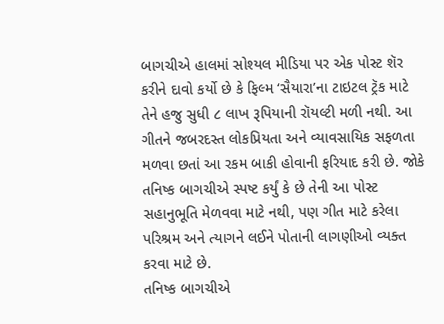બાગચીએ હાલમાં સોશ્યલ મીડિયા પર એક પોસ્ટ શૅર કરીને દાવો કર્યો છે કે ફિલ્મ ‘સૈયારા’ના ટાઇટલ ટ્રૅક માટે તેને હજુ સુધી ૮ લાખ રૂપિયાની રૉયલ્ટી મળી નથી. આ ગીતને જબરદસ્ત લોકપ્રિયતા અને વ્યાવસાયિક સફળતા મળવા છતાં આ રકમ બાકી હોવાની ફરિયાદ કરી છે. જોકે તનિષ્ક બાગચીએ સ્પષ્ટ કર્યું કે છે તેની આ પોસ્ટ સહાનુભૂતિ મેળવવા માટે નથી, પણ ગીત માટે કરેલા પરિશ્રમ અને ત્યાગને લઈને પોતાની લાગણીઓ વ્યક્ત કરવા માટે છે.
તનિષ્ક બાગચીએ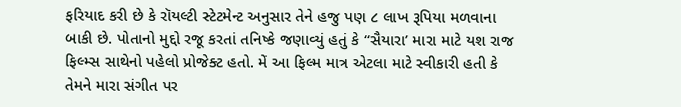ફરિયાદ કરી છે કે રૉયલ્ટી સ્ટેટમેન્ટ અનુસાર તેને હજુ પણ ૮ લાખ રૂપિયા મળવાના બાકી છે. પોતાનો મુદ્દો રજૂ કરતાં તનિષ્કે જણાવ્યું હતું કે ‘‘સૈયારા’ મારા માટે યશ રાજ ફિલ્મ્સ સાથેનો પહેલો પ્રોજેક્ટ હતો. મેં આ ફિલ્મ માત્ર એટલા માટે સ્વીકારી હતી કે તેમને મારા સંગીત પર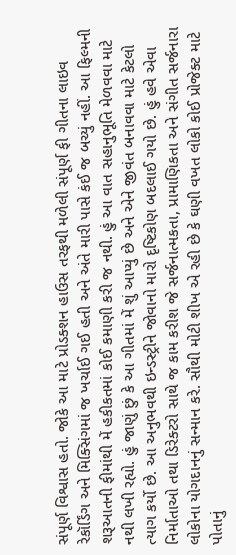સંપૂર્ણ વિશ્વાસ હતો. જોકે આ માટે પ્રોડક્શન હાઉસ તરફથી મળેલી સંપૂર્ણ ફી ગીતના લાઇવ રેકૉર્ડિંગ અને મિક્સિંગમાં જ ખર્ચાઈ ગઈ હતી અને અંતે મારી પાસે કંઈ જ બચ્યું નહીં. આ ફિલ્મની શરૂઆતની ફીમાંથી મેં હકીકતમાં કોઈ કમાણી કરી જ નથી. હું આ વાત સહાનુભૂતિ મેળવવા માટે નથી લખી રહ્યો. હું જાણું છું કે આ ગીતમાં મેં શું આપ્યું છે અને એને જીવંત બનાવવા માટે કેટલો ત્યાગ કર્યો છે. આ અનુભવથી ઇન્ડસ્ટ્રીને જોવાનો મારો દૃષ્ટિકોણ બદલાઈ ગયો છે. હું હવે એવા નિર્માતાઓ તથા ડિરેક્ટરો સાથે જ કામ કરીશ જે સર્જનાત્મકતા, પ્રામાણિકતા અને સંગીત સર્જનારા લોકોના યોગદાનનું સન્માન કરે. સૌથી મોટી શીખ એ રહી છે કે ઘણી વખત લોકો કોઈ પ્રોજેક્ટ માટે પોતાનું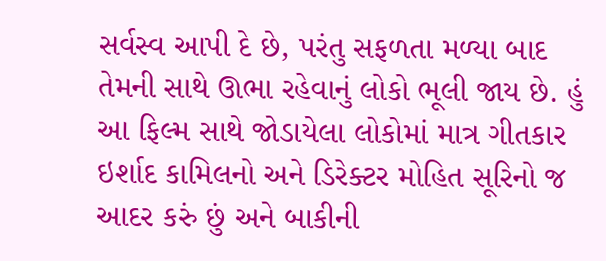સર્વસ્વ આપી દે છે, પરંતુ સફળતા મળ્યા બાદ તેમની સાથે ઊભા રહેવાનું લોકો ભૂલી જાય છે. હું આ ફિલ્મ સાથે જોડાયેલા લોકોમાં માત્ર ગીતકાર ઇર્શાદ કામિલનો અને ડિરેક્ટર મોહિત સૂરિનો જ આદર કરું છું અને બાકીની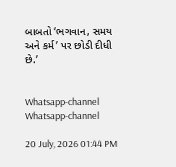બાબતો ‘ભગવાન, સમય અને કર્મ’ પર છોડી દીધી છે.’


Whatsapp-channel Whatsapp-channel

20 July, 2026 01:44 PM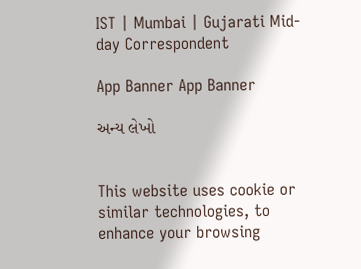IST | Mumbai | Gujarati Mid-day Correspondent

App Banner App Banner

અન્ય લેખો


This website uses cookie or similar technologies, to enhance your browsing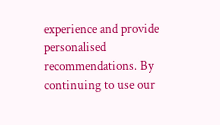experience and provide personalised recommendations. By continuing to use our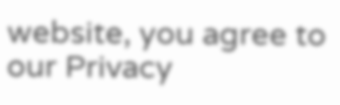website, you agree to our Privacy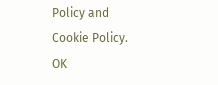Policy and Cookie Policy. OK